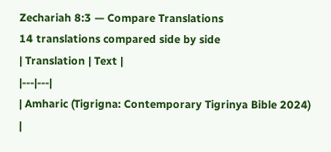Zechariah 8:3 — Compare Translations
14 translations compared side by side
| Translation | Text |
|---|---|
| Amharic (Tigrigna: Contemporary Tigrinya Bible 2024) |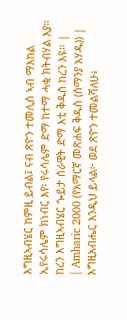እግዚኣብሄር ከምዚ ይብል፤ ናብ ጽዮን ተመሊሰ ኣብ ማእከል ኢየሩሳሌም ክነብር እየ፡ የሩሳሌም ድማ ከተማ ሓቂ ክትብሃል እያ። ከረን እግዚኣብሄር ጐይታ ሰራዊት ድማ እቲ ቅዱስ ከረን እዩ። |
| Amharic 2000 (የአማርኛ መጽሐፍ ቅዱስ (ሰማንያ አሃዱ)) | እግዚአብሔር እንዲህ ይላል፦ ወደ ጽዮን ተመልሻለሁ፥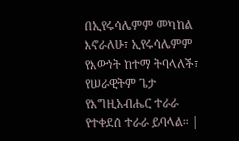በኢየሩሳሌምም መካከል እኖራለሁ፣ ኢየሩሳሌምም የእውነት ከተማ ትባላለች፣ የሠራዊትም ጌታ የእግዚአብሔር ተራራ የተቀደሰ ተራራ ይባላል። |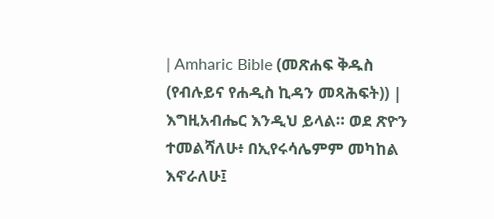| Amharic Bible (መጽሐፍ ቅዱስ (የብሉይና የሐዲስ ኪዳን መጻሕፍት)) | እግዚአብሔር እንዲህ ይላል። ወደ ጽዮን ተመልሻለሁ፥ በኢየሩሳሌምም መካከል እኖራለሁ፤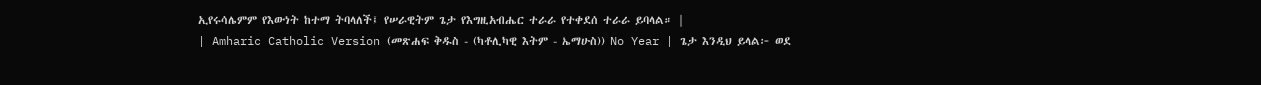ኢየሩሳሌምም የእውነት ከተማ ትባላለች፤ የሠራዊትም ጌታ የእግዚአብሔር ተራራ የተቀደሰ ተራራ ይባላል። |
| Amharic Catholic Version (መጽሐፍ ቅዱስ - (ካቶሊካዊ እትም - ኤማሁስ)) No Year | ጌታ እንዲህ ይላል፦ ወደ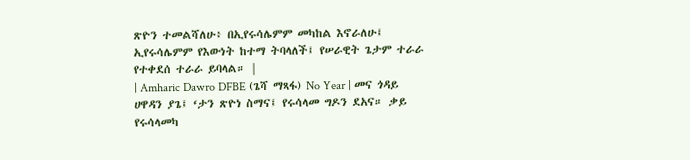ጽዮን ተመልሻለሁ፥ በኢየሩሳሌምም መካከል እኖራለሁ፤ ኢየሩሳሌምም የእውነት ከተማ ትባላለች፤ የሠራዊት ጌታም ተራራ የተቀደሰ ተራራ ይባላል። |
| Amharic Dawro DFBE (ጌሻ ማጻፋ) No Year | መና ጎዳይ ሀዋዳን ያጌ፤ ‘ታን ጽዮነ ስማና፤ የሩሳላመ ግዶን ደአና። ቃይ የሩሳላመካ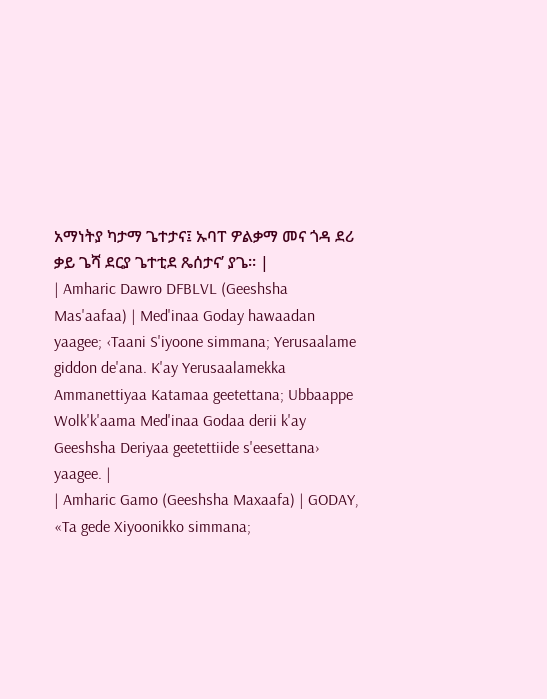አማነትያ ካታማ ጌተታና፤ ኡባፐ ዎልቃማ መና ጎዳ ደሪ ቃይ ጌሻ ደርያ ጌተቲደ ጼሰታና’ ያጌ። |
| Amharic Dawro DFBLVL (Geeshsha Mas'aafaa) | Med'inaa Goday hawaadan yaagee; ‹Taani S'iyoone simmana; Yerusaalame giddon de'ana. K'ay Yerusaalamekka Ammanettiyaa Katamaa geetettana; Ubbaappe Wolk'k'aama Med'inaa Godaa derii k'ay Geeshsha Deriyaa geetettiide s'eesettana› yaagee. |
| Amharic Gamo (Geeshsha Maxaafa) | GODAY, «Ta gede Xiyoonikko simmana;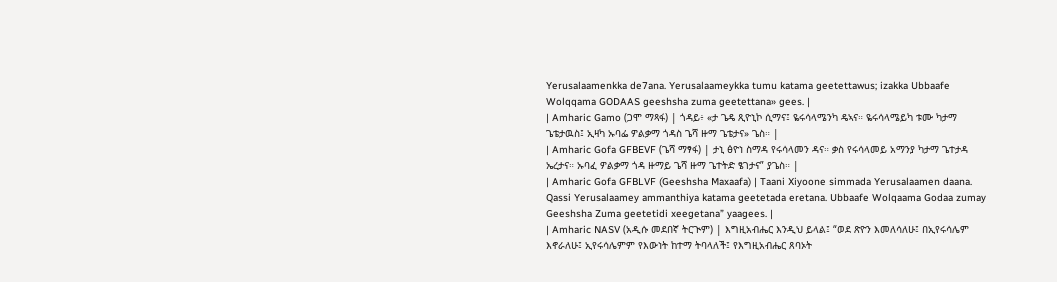Yerusalaamenkka de7ana. Yerusalaameykka tumu katama geetettawus; izakka Ubbaafe Wolqqama GODAAS geeshsha zuma geetettana» gees. |
| Amharic Gamo (ጋሞ ማጻፋ) | ጎዳይ፥ «ታ ጌዴ ጺዮኒኮ ሲማና፤ ዬሩሳላሜንካ ዴኣና። ዬሩሳላሜይካ ቱሙ ካታማ ጌቴታዉስ፤ ኢዛካ ኡባፌ ዎልቃማ ጎዳስ ጌሻ ዙማ ጌቴታና» ጌስ። |
| Amharic Gofa GFBEVF (ጌሻ ማፃፋ) | ታኒ ፅዮነ ስማዳ የሩሳላመን ዳና። ቃስ የሩሳላመይ አማንያ ካታማ ጌተታዳ ኤረታና። ኡባፈ ዎልቃማ ጎዳ ዙማይ ጌሻ ዙማ ጌተትድ ፄገታና” ያጌስ። |
| Amharic Gofa GFBLVF (Geeshsha Maxaafa) | Taani Xiyoone simmada Yerusalaamen daana. Qassi Yerusalaamey ammanthiya katama geetetada eretana. Ubbaafe Wolqaama Godaa zumay Geeshsha Zuma geetetidi xeegetana” yaagees. |
| Amharic NASV (አዲሱ መደበኛ ትርጒም) | እግዚአብሔር እንዲህ ይላል፤ “ወደ ጽዮን እመለሳለሁ፤ በኢየሩሳሌም እኖራለሁ፤ ኢየሩሳሌምም የእውነት ከተማ ትባላለች፤ የእግዚአብሔር ጸባኦት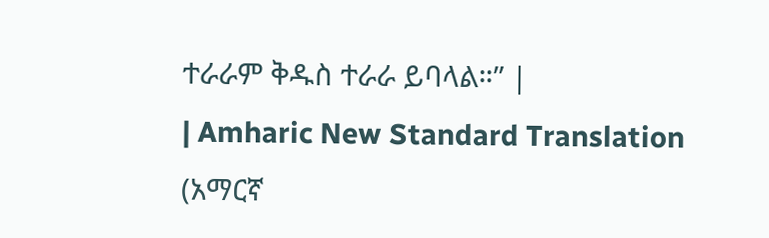ተራራም ቅዱስ ተራራ ይባላል።” |
| Amharic New Standard Translation (አማርኛ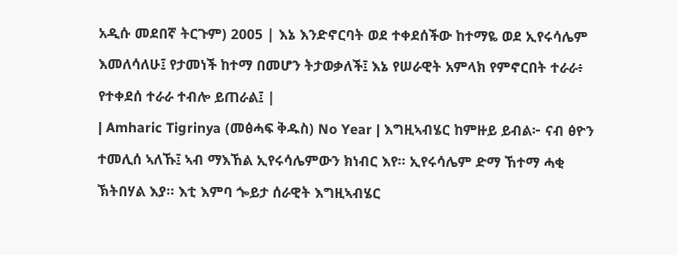አዲሱ መደበኛ ትርጉም) 2005 | እኔ እንድኖርባት ወደ ተቀደሰችው ከተማዬ ወደ ኢየሩሳሌም እመለሳለሁ፤ የታመነች ከተማ በመሆን ትታወቃለች፤ እኔ የሠራዊት አምላክ የምኖርበት ተራራ፥ የተቀደሰ ተራራ ተብሎ ይጠራል፤ |
| Amharic Tigrinya (መፅሓፍ ቅዱስ) No Year | እግዚኣብሄር ከምዙይ ይብል፦ ናብ ፅዮን ተመሊሰ ኣለኹ፤ ኣብ ማእኸል ኢየሩሳሌምውን ክነብር እየ። ኢየሩሳሌም ድማ ኸተማ ሓቂ ኽትበሃል እያ። እቲ እምባ ጐይታ ሰራዊት እግዚኣብሄር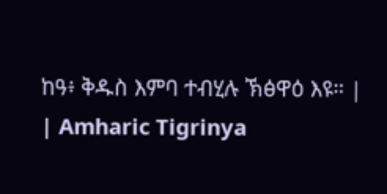ከዓ፥ ቅዱስ እምባ ተብሂሉ ኽፅዋዕ እዩ። |
| Amharic Tigrinya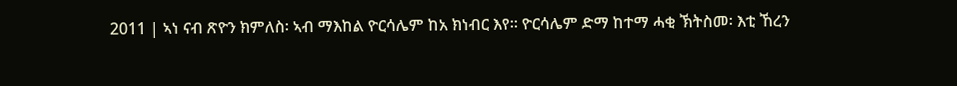2011 | ኣነ ናብ ጽዮን ክምለስ፡ ኣብ ማእከል ዮርሳሌም ከአ ክነብር እየ። ዮርሳሌም ድማ ከተማ ሓቂ ኽትስመ፡ እቲ ኸረን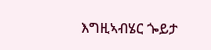እግዚኣብሄር ጐይታ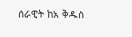ሰራዊት ከአ ቅዱስ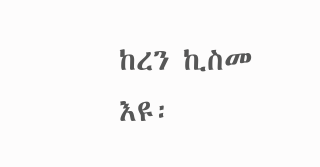ከረን ኪስመ እዩ፡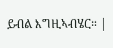ይብል እግዚኣብሄር። |